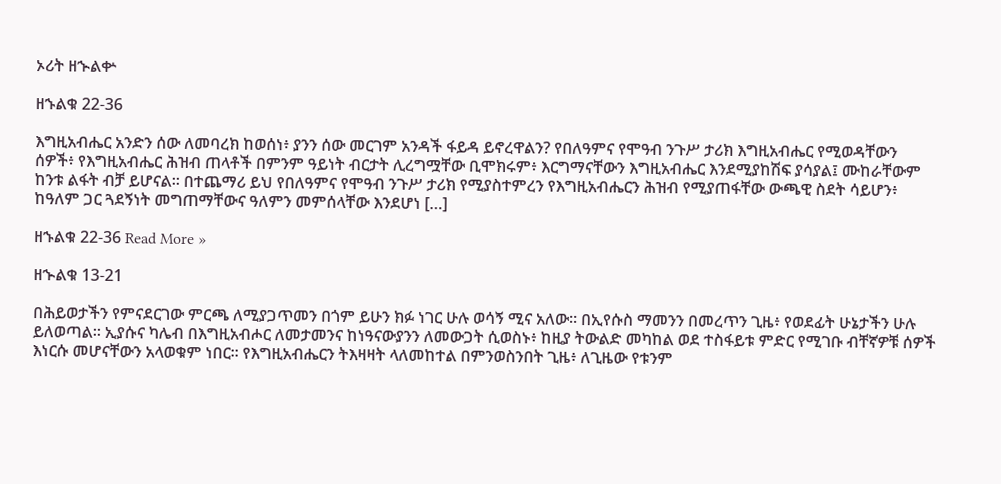ኦሪት ዘኍልቍ

ዘኁልቁ 22-36

እግዚአብሔር አንድን ሰው ለመባረክ ከወሰነ፥ ያንን ሰው መርገም አንዳች ፋይዳ ይኖረዋልን? የበለዓምና የሞዓብ ንጉሥ ታሪክ እግዚአብሔር የሚወዳቸውን ሰዎች፥ የእግዚአብሔር ሕዝብ ጠላቶች በምንም ዓይነት ብርታት ሊረግሟቸው ቢሞክሩም፥ እርግማናቸውን እግዚአብሔር እንደሚያከሽፍ ያሳያል፤ ሙከራቸውም ከንቱ ልፋት ብቻ ይሆናል። በተጨማሪ ይህ የበለዓምና የሞዓብ ንጉሥ ታሪክ የሚያስተምረን የእግዚአብሔርን ሕዝብ የሚያጠፋቸው ውጫዊ ስደት ሳይሆን፥ ከዓለም ጋር ጓደኝነት መግጠማቸውና ዓለምን መምሰላቸው እንደሆነ […]

ዘኁልቁ 22-36 Read More »

ዘኍልቁ 13-21

በሕይወታችን የምናደርገው ምርጫ ለሚያጋጥመን በጎም ይሁን ክፉ ነገር ሁሉ ወሳኝ ሚና አለው። በኢየሱስ ማመንን በመረጥን ጊዜ፥ የወደፊት ሁኔታችን ሁሉ ይለወጣል። ኢያሱና ካሌብ በእግዚአብሖር ለመታመንና ከነዓናውያንን ለመውጋት ሲወስኑ፥ ከዚያ ትውልድ መካከል ወደ ተስፋይቱ ምድር የሚገቡ ብቸኛዎቹ ሰዎች እነርሱ መሆናቸውን አላወቁም ነበር። የእግዚአብሔርን ትእዛዛት ላለመከተል በምንወስንበት ጊዜ፥ ለጊዜው የቱንም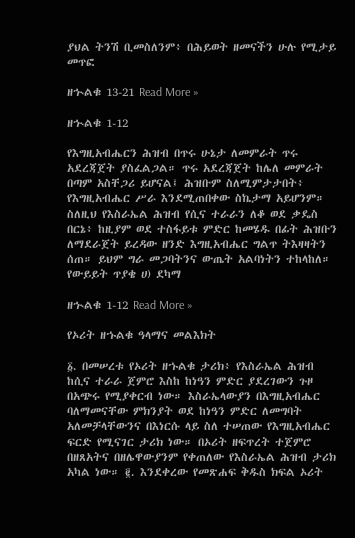ያህል ትንሽ ቢመስለንም፥ በሕይወት ዘመናችን ሁሉ የሚታይ መጥፎ

ዘኍልቁ 13-21 Read More »

ዘኍልቁ 1-12

የእግዚአብሔርን ሕዝብ በጥሩ ሁኔታ ለመምራት ጥሩ አደረጃጀት ያስፈልጋል። ጥሩ አደረጃጀት ከሌለ መምራት በጣም አስቸጋሪ ይሆናል፤ ሕዝቡም ስለሚምታታበት፥ የእግዚአብሔር ሥራ እንደሚጠበቀው ስኬታማ አይሆንም። ስለዚህ የእስራኤል ሕዝብ የሲና ተራራን ለቆ ወደ ቃዴስ በርኔ፥ ከዚያም ወደ ተስፋይቱ ምድር ከመሄዱ በፊት ሕዝቡን ለማደራጀት ይረዳው ዘንድ እግዚአብሔር ግልጥ ትእዛዛትን ሰጠ። ይህም ግራ መጋባትንና ውጤት አልባነትን ተከላከለ። የውይይት ጥያቄ ሀ) ደካማ

ዘኍልቁ 1-12 Read More »

የኦሪት ዘኁልቁ ዓላማና መልእክት

፩. በመሠረቱ የኦሪት ዘኁልቁ ታሪክ፥ የእስራኤል ሕዝብ ከሲና ተራራ ጀምሮ እስከ ከነዓን ምድር ያደረገውን ጉዞ በአጭሩ የሚያቀርብ ነው። እስራኤላውያን በእግዚአብሔር ባለማመናቸው ምክንያት ወደ ከነዓን ምድር ለመግባት አለመቻላቸውንና በእነርሱ ላይ ስለ ተሠጠው የእግዚአብሔር ፍርድ የሚናገር ታሪክ ነው። በኦሪት ዘፍጥረት ተጀምሮ በዘጸአትና በዘሌዋውያንም የቀጠለው የእስራኤል ሕዝብ ታሪክ አካል ነው። ፪. እንደቀረው የመጽሐፍ ቅዱስ ክፍል ኦሪት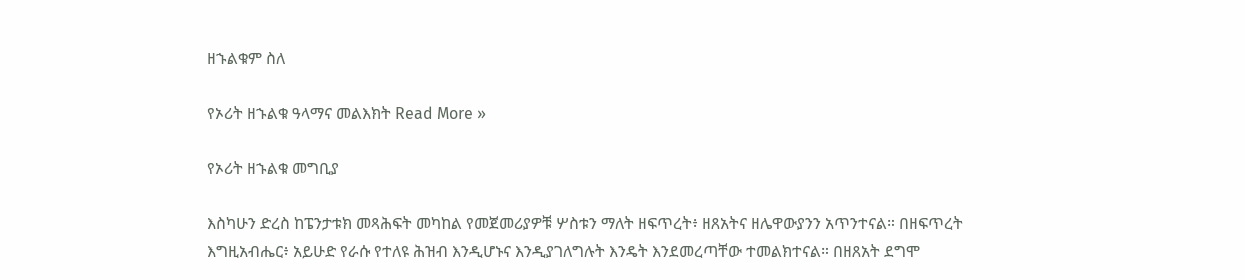ዘኁልቁም ስለ

የኦሪት ዘኁልቁ ዓላማና መልእክት Read More »

የኦሪት ዘኁልቁ መግቢያ

እስካሁን ድረስ ከፔንታቱክ መጻሕፍት መካከል የመጀመሪያዎቹ ሦስቱን ማለት ዘፍጥረት፥ ዘጸአትና ዘሌዋውያንን አጥንተናል። በዘፍጥረት እግዚአብሔር፥ አይሁድ የራሱ የተለዩ ሕዝብ እንዲሆኑና እንዲያገለግሉት እንዴት እንደመረጣቸው ተመልክተናል። በዘጸአት ደግሞ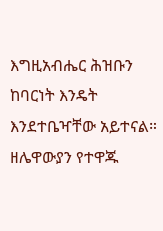እግዚአብሔር ሕዝቡን ከባርነት እንዴት እንደተቤዣቸው አይተናል። ዘሌዋውያን የተዋጁ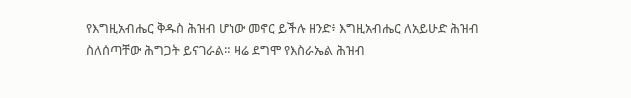የእግዚአብሔር ቅዱስ ሕዝብ ሆነው መኖር ይችሉ ዘንድ፥ እግዚአብሔር ለአይሁድ ሕዝብ ስለሰጣቸው ሕግጋት ይናገራል። ዛሬ ደግሞ የእስራኤል ሕዝብ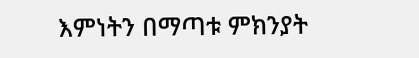እምነትን በማጣቱ ምክንያት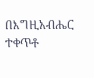በእግዚአብሔር ተቀጥቶ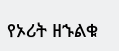የኦሪት ዘኁልቁ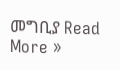መግቢያ Read More »